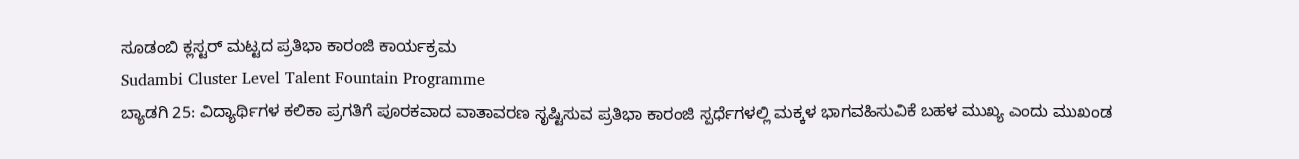ಸೂಡಂಬಿ ಕ್ಲಸ್ಟರ್ ಮಟ್ಟದ ಪ್ರತಿಭಾ ಕಾರಂಜಿ ಕಾರ್ಯಕ್ರಮ
Sudambi Cluster Level Talent Fountain Programme
ಬ್ಯಾಡಗಿ 25: ವಿದ್ಯಾರ್ಥಿಗಳ ಕಲಿಕಾ ಪ್ರಗತಿಗೆ ಪೂರಕವಾದ ವಾತಾವರಣ ಸೃಷ್ಟಿಸುವ ಪ್ರತಿಭಾ ಕಾರಂಜಿ ಸ್ಪರ್ಧೆಗಳಲ್ಲಿ ಮಕ್ಕಳ ಭಾಗವಹಿಸುವಿಕೆ ಬಹಳ ಮುಖ್ಯ ಎಂದು ಮುಖಂಡ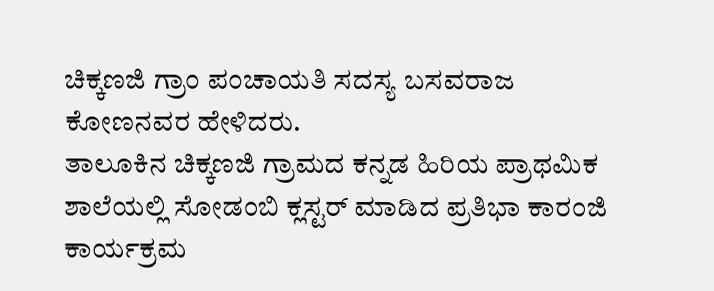ಚಿಕ್ಕಣಜಿ ಗ್ರಾಂ ಪಂಚಾಯತಿ ಸದಸ್ಯ ಬಸವರಾಜ ಕೋಣನವರ ಹೇಳಿದರು.
ತಾಲೂಕಿನ ಚಿಕ್ಕಣಜಿ ಗ್ರಾಮದ ಕನ್ನಡ ಹಿರಿಯ ಪ್ರಾಥಮಿಕ ಶಾಲೆಯಲ್ಲಿ ಸೋಡಂಬಿ ಕ್ಲಸ್ಟರ್ ಮಾಡಿದ ಪ್ರತಿಭಾ ಕಾರಂಜಿ ಕಾರ್ಯಕ್ರಮ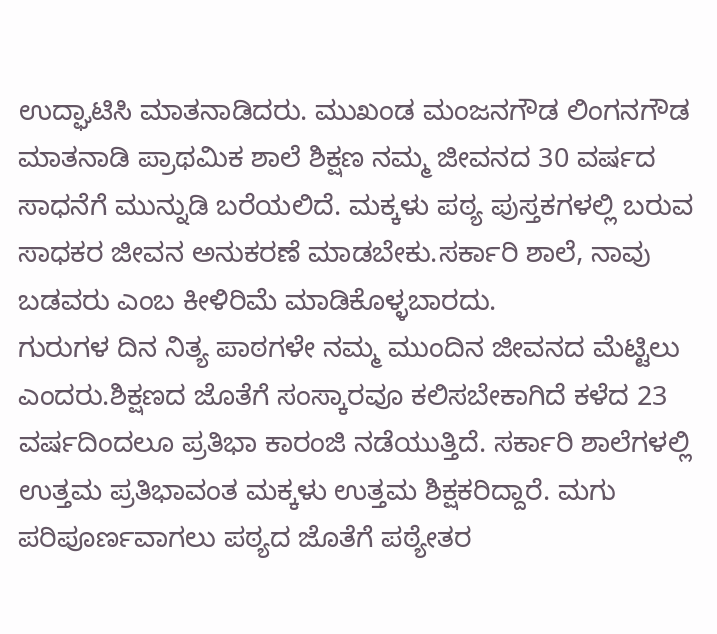ಉದ್ಘಾಟಿಸಿ ಮಾತನಾಡಿದರು. ಮುಖಂಡ ಮಂಜನಗೌಡ ಲಿಂಗನಗೌಡ ಮಾತನಾಡಿ ಪ್ರಾಥಮಿಕ ಶಾಲೆ ಶಿಕ್ಷಣ ನಮ್ಮ ಜೀವನದ 30 ವರ್ಷದ ಸಾಧನೆಗೆ ಮುನ್ನುಡಿ ಬರೆಯಲಿದೆ. ಮಕ್ಕಳು ಪಠ್ಯ ಪುಸ್ತಕಗಳಲ್ಲಿ ಬರುವ ಸಾಧಕರ ಜೀವನ ಅನುಕರಣೆ ಮಾಡಬೇಕು.ಸರ್ಕಾರಿ ಶಾಲೆ, ನಾವು ಬಡವರು ಎಂಬ ಕೀಳಿರಿಮೆ ಮಾಡಿಕೊಳ್ಳಬಾರದು.
ಗುರುಗಳ ದಿನ ನಿತ್ಯ ಪಾಠಗಳೇ ನಮ್ಮ ಮುಂದಿನ ಜೀವನದ ಮೆಟ್ಟಿಲು ಎಂದರು.ಶಿಕ್ಷಣದ ಜೊತೆಗೆ ಸಂಸ್ಕಾರವೂ ಕಲಿಸಬೇಕಾಗಿದೆ ಕಳೆದ 23 ವರ್ಷದಿಂದಲೂ ಪ್ರತಿಭಾ ಕಾರಂಜಿ ನಡೆಯುತ್ತಿದೆ. ಸರ್ಕಾರಿ ಶಾಲೆಗಳಲ್ಲಿ ಉತ್ತಮ ಪ್ರತಿಭಾವಂತ ಮಕ್ಕಳು ಉತ್ತಮ ಶಿಕ್ಷಕರಿದ್ದಾರೆ. ಮಗು ಪರಿಪೂರ್ಣವಾಗಲು ಪಠ್ಯದ ಜೊತೆಗೆ ಪಠ್ಯೇತರ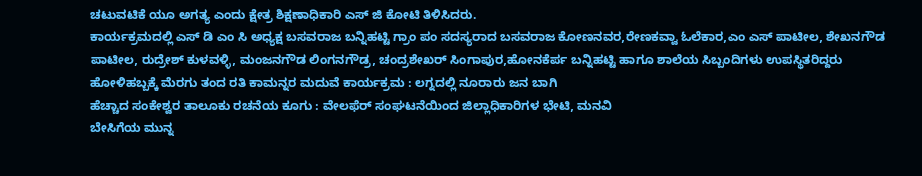ಚಟುವಟಿಕೆ ಯೂ ಅಗತ್ಯ ಎಂದು ಕ್ಷೇತ್ರ ಶಿಕ್ಷಣಾಧಿಕಾರಿ ಎಸ್ ಜಿ ಕೋಟಿ ತಿಳಿಸಿದರು.
ಕಾರ್ಯಕ್ರಮದಲ್ಲಿ ಎಸ್ ಡಿ ಎಂ ಸಿ ಅಧ್ಯಕ್ಷ ಬಸವರಾಜ ಬನ್ನಿಹಟ್ಟಿ ಗ್ರಾಂ ಪಂ ಸದಸ್ಯರಾದ ಬಸವರಾಜ ಕೋಣನವರ,ರೇಣಕವ್ವಾ ಓಲೆಕಾರ,ಎಂ ಎಸ್ ಪಾಟೀಲ, ಶೇಖನಗೌಡ ಪಾಟೀಲ, ರುದ್ರೇಶ್ ಕುಳವಳ್ಳಿ, ಮಂಜನಗೌಡ ಲಿಂಗನಗೌಡ್ರ, ಚಂದ್ರಶೇಖರ್ ಸಿಂಗಾಪುರ,ಹೋನಕೆರ್ಪ ಬನ್ನಿಹಟ್ಟಿ ಹಾಗೂ ಶಾಲೆಯ ಸಿಬ್ಬಂದಿಗಳು ಉಪಸ್ಥಿತರಿದ್ದರು
ಹೋಳಿಹಬ್ಬಕ್ಕೆ ಮೆರಗು ತಂದ ರತಿ ಕಾಮನ್ನರ ಮದುವೆ ಕಾರ್ಯಕ್ರಮ : ಲಗ್ನದಲ್ಲಿ ನೂರಾರು ಜನ ಬಾಗಿ
ಹೆಚ್ಚಾದ ಸಂಕೇಶ್ವರ ತಾಲೂಕು ರಚನೆಯ ಕೂಗು : ವೇಲಫೆರ್ ಸಂಘಟನೆಯಿಂದ ಜಿಲ್ಲಾಧಿಕಾರಿಗಳ ಭೇಟಿ, ಮನವಿ
ಬೇಸಿಗೆಯ ಮುನ್ನ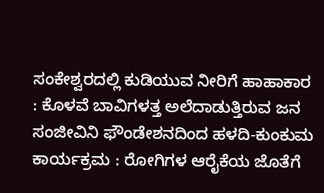ಸಂಕೇಶ್ವರದಲ್ಲಿ ಕುಡಿಯುವ ನೀರಿಗೆ ಹಾಹಾಕಾರ : ಕೊಳವೆ ಬಾವಿಗಳತ್ತ ಅಲೆದಾಡುತ್ತಿರುವ ಜನ
ಸಂಜೀವಿನಿ ಫೌಂಡೇಶನದಿಂದ ಹಳದಿ-ಕುಂಕುಮ ಕಾರ್ಯಕ್ರಮ : ರೋಗಿಗಳ ಆರೈಕೆಯ ಜೊತೆಗೆ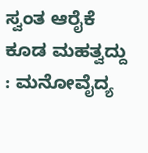ಸ್ವಂತ ಆರೈಕೆ ಕೂಡ ಮಹತ್ವದ್ದು : ಮನೋವೈದ್ಯ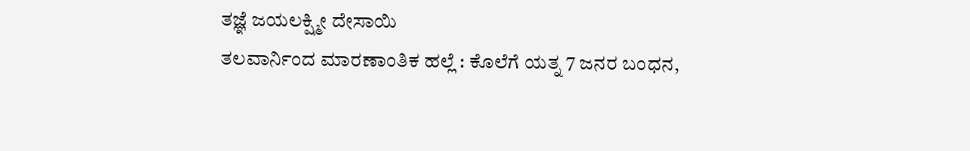ತಜ್ಞೆ ಜಯಲಕ್ಷ್ಮೀ ದೇಸಾಯಿ
ತಲವಾರ್ನಿಂದ ಮಾರಣಾಂತಿಕ ಹಲ್ಲೆ : ಕೊಲೆಗೆ ಯತ್ನ 7 ಜನರ ಬಂಧನ,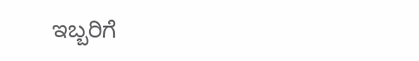ಇಬ್ಬರಿಗೆ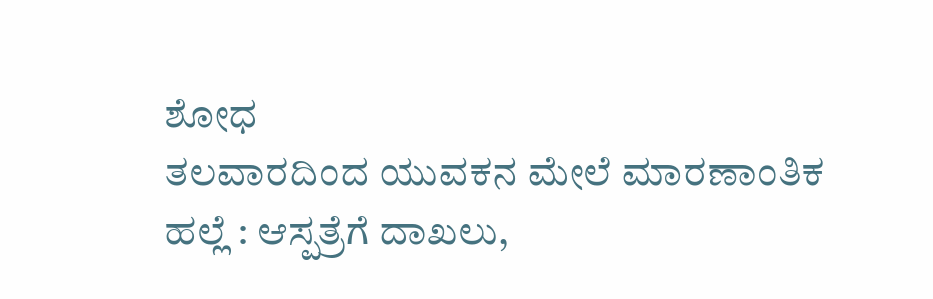ಶೋಧ
ತಲವಾರದಿಂದ ಯುವಕನ ಮೇಲೆ ಮಾರಣಾಂತಿಕ ಹಲ್ಲೆ : ಆಸ್ಪತ್ರೆಗೆ ದಾಖಲು,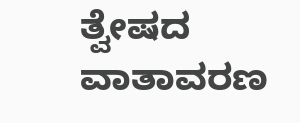ತ್ವೇಷದ ವಾತಾವರಣ